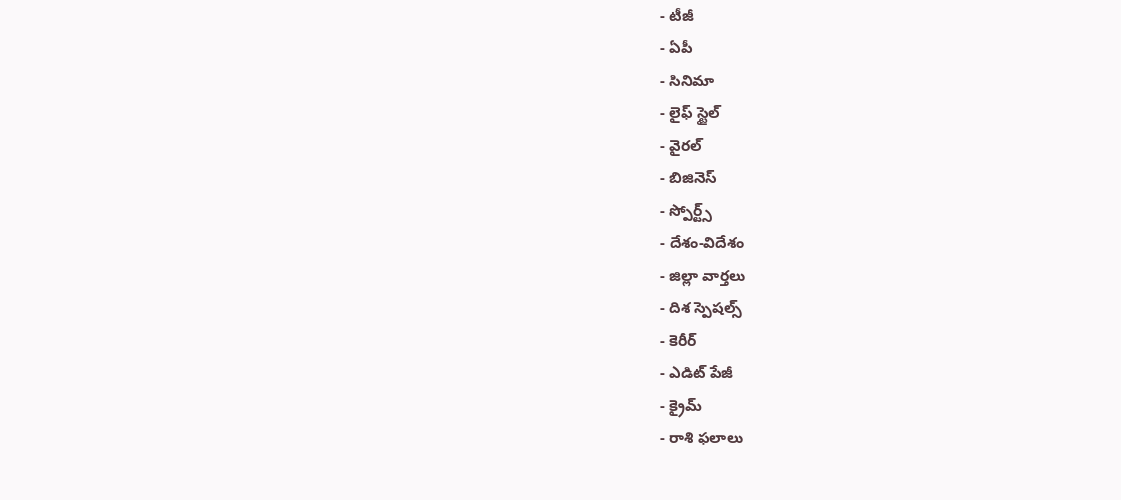- టీజీ
- ఏపీ
- సినిమా
- లైఫ్ స్టైల్
- వైరల్
- బిజినెస్
- స్పోర్ట్స్
- దేశం-విదేశం
- జిల్లా వార్తలు
- దిశ స్పెషల్స్
- కెరీర్
- ఎడిట్ పేజీ
- క్రైమ్
- రాశి ఫలాలు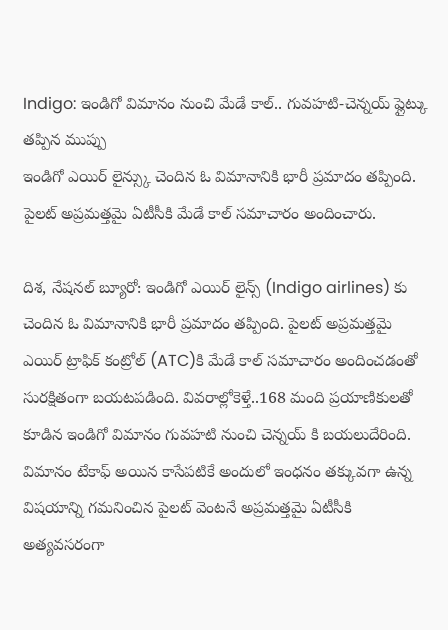Indigo: ఇండిగో విమానం నుంచి మేడే కాల్.. గువహటి-చెన్నయ్ ప్లైట్కు తప్పిన ముప్పు
ఇండిగో ఎయిర్ లైన్స్కు చెందిన ఓ విమానానికి భారీ ప్రమాదం తప్పింది. పైలట్ అప్రమత్తమై ఏటీసీకి మేడే కాల్ సమాచారం అందించారు.

దిశ, నేషనల్ బ్యూరో: ఇండిగో ఎయిర్ లైన్స్ (Indigo airlines) కు చెందిన ఓ విమానానికి భారీ ప్రమాదం తప్పింది. పైలట్ అప్రమత్తమై ఎయిర్ ట్రాఫిక్ కంట్రోల్ (ATC)కి మేడే కాల్ సమాచారం అందించడంతో సురక్షితంగా బయటపడింది. వివరాల్లోకెళ్తే..168 మంది ప్రయాణికులతో కూడిన ఇండిగో విమానం గువహటి నుంచి చెన్నయ్ కి బయలుదేరింది. విమానం టేకాఫ్ అయిన కాసేపటికే అందులో ఇంధనం తక్కువగా ఉన్న విషయాన్ని గమనించిన పైలట్ వెంటనే అప్రమత్తమై ఏటీసీకి అత్యవసరంగా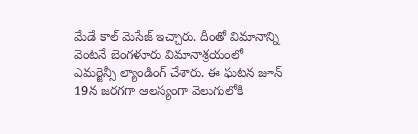మేడే కాల్ మెసేజ్ ఇచ్చారు. దీంతో విమానాన్ని వెంటనే బెంగళూరు విమానాశ్రయంలో ఎమర్జెన్సీ ల్యాండింగ్ చేశారు. ఈ ఘటన జూన్ 19న జరగగా ఆలస్యంగా వెలుగులోకి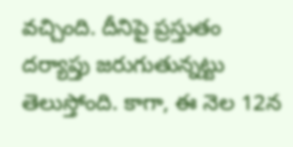వచ్చింది. దీనిపై ప్రస్తుతం దర్యాప్తు జరుగుతున్నట్టు తెలుస్తోంది. కాగా, ఈ నెల 12న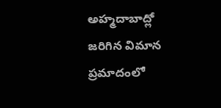అహ్మదాబాద్లో జరిగిన విమాన ప్రమాదంలో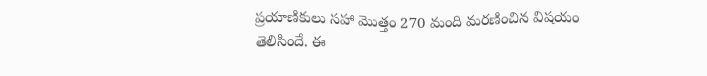ప్రయాణికులు సహా మొత్తం 270 మంది మరణించిన విషయం తెలిసిందే. ఈ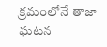క్రమంలోనే తాజా ఘటన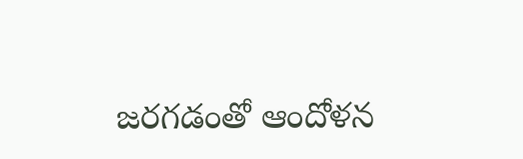జరగడంతో ఆందోళన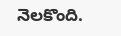నెలకొంది.